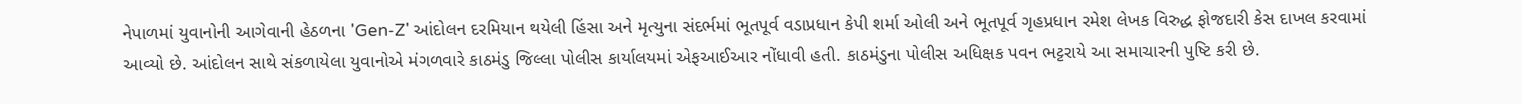નેપાળમાં યુવાનોની આગેવાની હેઠળના 'Gen-Z' આંદોલન દરમિયાન થયેલી હિંસા અને મૃત્યુના સંદર્ભમાં ભૂતપૂર્વ વડાપ્રધાન કેપી શર્મા ઓલી અને ભૂતપૂર્વ ગૃહપ્રધાન રમેશ લેખક વિરુદ્ધ ફોજદારી કેસ દાખલ કરવામાં આવ્યો છે. આંદોલન સાથે સંકળાયેલા યુવાનોએ મંગળવારે કાઠમંડુ જિલ્લા પોલીસ કાર્યાલયમાં એફઆઈઆર નોંધાવી હતી. કાઠમંડુના પોલીસ અધિક્ષક પવન ભટ્ટરાયે આ સમાચારની પુષ્ટિ કરી છે.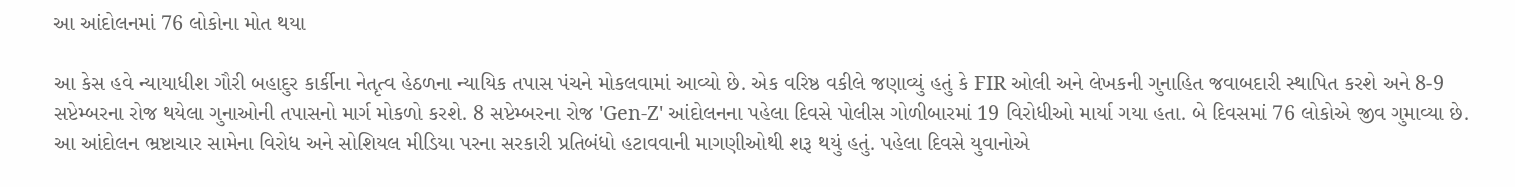આ આંદોલનમાં 76 લોકોના મોત થયા

આ કેસ હવે ન્યાયાધીશ ગૌરી બહાદુર કાર્કીના નેતૃત્વ હેઠળના ન્યાયિક તપાસ પંચને મોકલવામાં આવ્યો છે. એક વરિષ્ઠ વકીલે જણાવ્યું હતું કે FIR ઓલી અને લેખકની ગુનાહિત જવાબદારી સ્થાપિત કરશે અને 8-9 સપ્ટેમ્બરના રોજ થયેલા ગુનાઓની તપાસનો માર્ગ મોકળો કરશે. 8 સપ્ટેમ્બરના રોજ 'Gen-Z' આંદોલનના પહેલા દિવસે પોલીસ ગોળીબારમાં 19 વિરોધીઓ માર્યા ગયા હતા. બે દિવસમાં 76 લોકોએ જીવ ગુમાવ્યા છે. આ આંદોલન ભ્રષ્ટાચાર સામેના વિરોધ અને સોશિયલ મીડિયા પરના સરકારી પ્રતિબંધો હટાવવાની માગણીઓથી શરૂ થયું હતું. પહેલા દિવસે યુવાનોએ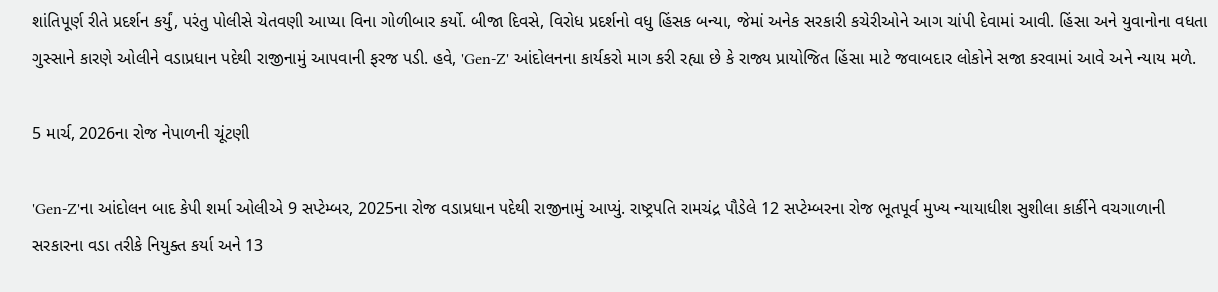શાંતિપૂર્ણ રીતે પ્રદર્શન કર્યું, પરંતુ પોલીસે ચેતવણી આપ્યા વિના ગોળીબાર કર્યો. બીજા દિવસે, વિરોધ પ્રદર્શનો વધુ હિંસક બન્યા, જેમાં અનેક સરકારી કચેરીઓને આગ ચાંપી દેવામાં આવી. હિંસા અને યુવાનોના વધતા ગુસ્સાને કારણે ઓલીને વડાપ્રધાન પદેથી રાજીનામું આપવાની ફરજ પડી. હવે, 'Gen-Z' આંદોલનના કાર્યકરો માગ કરી રહ્યા છે કે રાજ્ય પ્રાયોજિત હિંસા માટે જવાબદાર લોકોને સજા કરવામાં આવે અને ન્યાય મળે.

5 માર્ચ, 2026ના રોજ નેપાળની ચૂંટણી

'Gen-Z'ના આંદોલન બાદ કેપી શર્મા ઓલીએ 9 સપ્ટેમ્બર, 2025ના રોજ વડાપ્રધાન પદેથી રાજીનામું આપ્યું. રાષ્ટ્રપતિ રામચંદ્ર પૌડેલે 12 સપ્ટેમ્બરના રોજ ભૂતપૂર્વ મુખ્ય ન્યાયાધીશ સુશીલા કાર્કીને વચગાળાની સરકારના વડા તરીકે નિયુક્ત કર્યા અને 13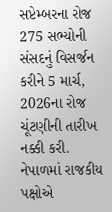સપ્ટેમ્બરના રોજ 275 સભ્યોની સંસદનું વિસર્જન કરીને 5 માર્ચ, 2026ના રોજ ચૂંટણીની તારીખ નક્કી કરી. નેપાળમાં રાજકીય પક્ષોએ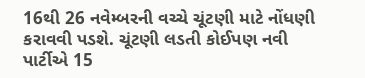16થી 26 નવેમ્બરની વચ્ચે ચૂંટણી માટે નોંધણી કરાવવી પડશે. ચૂંટણી લડતી કોઈપણ નવી પાર્ટીએ 15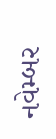નવેમ્બર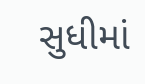સુધીમાં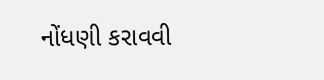નોંધણી કરાવવી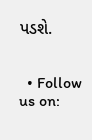પડશે.


  • Follow us on: